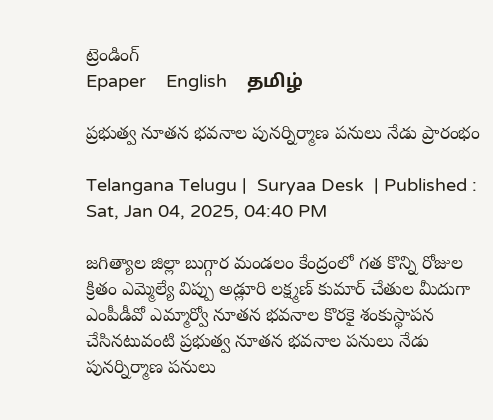ట్రెండింగ్
Epaper    English    தமிழ்

ప్రభుత్వ నూతన భవనాల పునర్నిర్మాణ పనులు నేడు ప్రారంభం

Telangana Telugu |  Suryaa Desk  | Published : Sat, Jan 04, 2025, 04:40 PM

జగిత్యాల జిల్లా బుగ్గార మండలం కేంద్రంలో గత కొన్ని రోజుల క్రితం ఎమ్మెల్యే విప్పు అడ్లూరి లక్ష్మణ్ కుమార్ చేతుల మీదుగా ఎంపీడీవో ఎమ్మార్వో నూతన భవనాల కొరకై శంకుస్థాపన చేసినటువంటి ప్రభుత్వ నూతన భవనాల పనులు నేడు పునర్నిర్మాణ పనులు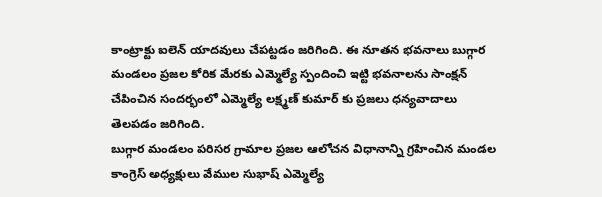కాంట్రాక్టు ఐలెన్ యాదవులు చేపట్టడం జరిగింది. ఈ నూతన భవనాలు బుగ్గార మండలం ప్రజల కోరిక మేరకు ఎమ్మెల్యే స్పందించి ఇట్టి భవనాలను సాంక్షన్ చేపించిన సందర్భంలో ఎమ్మెల్యే లక్ష్మణ్ కుమార్ కు ప్రజలు ధన్యవాదాలు తెలపడం జరిగింది.
బుగ్గార మండలం పరిసర గ్రామాల ప్రజల ఆలోచన విధానాన్ని గ్రహించిన మండల కాంగ్రెస్ అధ్యక్షులు వేముల సుభాష్ ఎమ్మెల్యే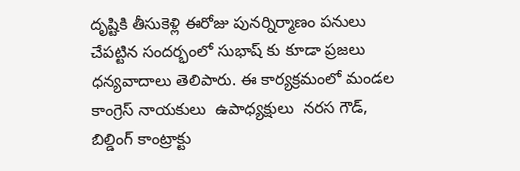దృష్టికి తీసుకెళ్లి ఈరోజు పునర్నిర్మాణం పనులు చేపట్టిన సందర్భంలో సుభాష్ కు కూడా ప్రజలు ధన్యవాదాలు తెలిపారు. ఈ కార్యక్రమంలో మండల కాంగ్రెస్ నాయకులు  ఉపాధ్యక్షులు  నరస గౌడ్, బిల్డింగ్ కాంట్రాక్టు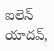ఐలెన్ యాదవ్,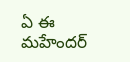ఏ ఈ మహేందర్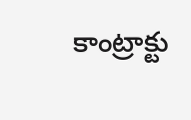కాంట్రాక్టు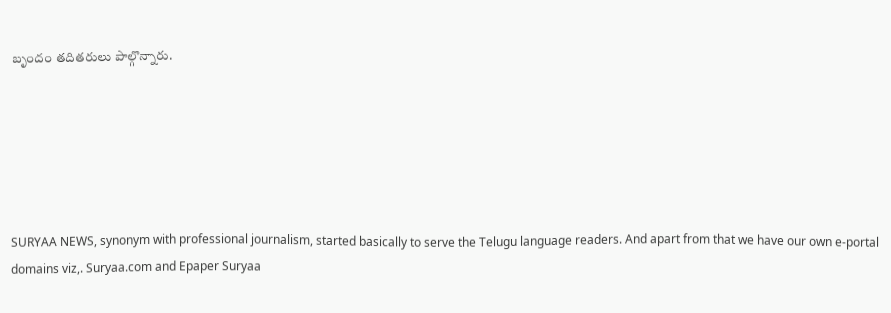బృందం తదితరులు పాల్గొన్నారు.






SURYAA NEWS, synonym with professional journalism, started basically to serve the Telugu language readers. And apart from that we have our own e-portal domains viz,. Suryaa.com and Epaper Suryaa